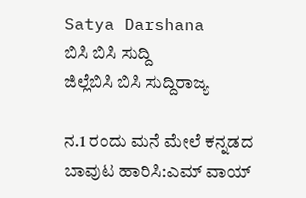Satya Darshana
ಬಿಸಿ ಬಿಸಿ ಸುದ್ದಿ
ಜಿಲ್ಲೆಬಿಸಿ ಬಿಸಿ ಸುದ್ದಿರಾಜ್ಯ

ನ.1 ರಂದು ಮನೆ ಮೇಲೆ ಕನ್ನಡದ ಬಾವುಟ ಹಾರಿಸಿ:ಎಮ್ ವಾಯ್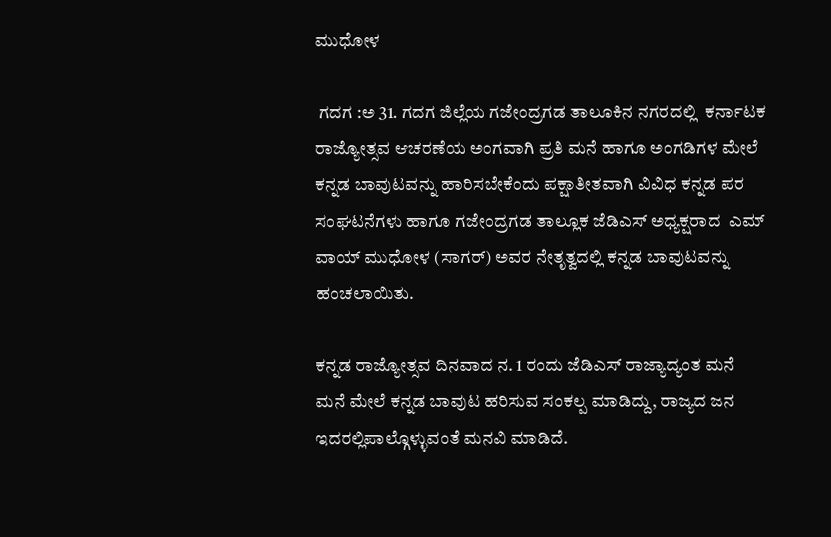ಮುಧೋಳ

 ಗದಗ :ಅ 31. ಗದಗ ಜಿಲ್ಲೆಯ ಗಜೇಂದ್ರಗಡ ತಾಲೂಕಿನ ನಗರದಲ್ಲಿ  ಕರ್ನಾಟಕ ರಾಜ್ಯೋತ್ಸವ ಆಚರಣೆಯ ಅಂಗವಾಗಿ ಪ್ರತಿ ಮನೆ ಹಾಗೂ ಅಂಗಡಿಗಳ ಮೇಲೆ ಕನ್ನಡ ಬಾವುಟವನ್ನು ಹಾರಿಸಬೇಕೆಂದು ಪಕ್ಷಾತೀತವಾಗಿ ವಿವಿಧ ಕನ್ನಡ ಪರ ಸಂಘಟನೆಗಳು ಹಾಗೂ ಗಜೇಂದ್ರಗಡ ತಾಲ್ಲೂಕ ಜೆಡಿಎಸ್ ಅಧ್ಯಕ್ಷರಾದ  ಎಮ್ ವಾಯ್ ಮುಧೋಳ (ಸಾಗರ್) ಅವರ ನೇತೃತ್ವದಲ್ಲಿ ಕನ್ನಡ ಬಾವುಟವನ್ನು ಹಂಚಲಾಯಿತು.

ಕನ್ನಡ ರಾಜ್ಯೋತ್ಸವ ದಿನವಾದ ನ. 1 ರಂದು ಜೆಡಿಎಸ್‌ ರಾಜ್ಯಾದ್ಯಂತ ಮನೆ ಮನೆ ಮೇಲೆ ಕನ್ನಡ ಬಾವುಟ ಹರಿಸುವ ಸಂಕಲ್ಪ ಮಾಡಿದ್ದು, ರಾಜ್ಯದ ಜನ ಇದರಲ್ಲಿಪಾಲ್ಗೊಳ್ಳುವಂತೆ ಮನವಿ ಮಾಡಿದೆ.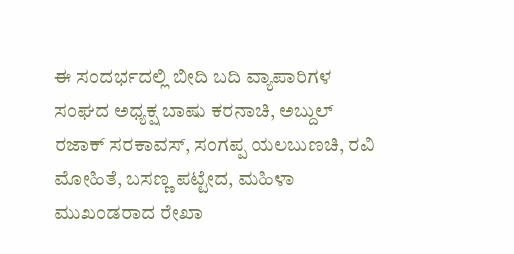ಈ ಸಂದರ್ಭದಲ್ಲಿ ಬೀದಿ ಬದಿ ವ್ಯಾಪಾರಿಗಳ ಸಂಘದ ಅಧ್ಯಕ್ಷ ಬಾಷು ಕರನಾಚಿ, ಅಬ್ದುಲ್ ರಜಾಕ್ ಸರಕಾವಸ್, ಸಂಗಪ್ಪ ಯಲಬುಣಚಿ, ರವಿ ಮೋಹಿತೆ, ಬಸಣ್ಣ ಪಟ್ಟೇದ, ಮಹಿಳಾ ಮುಖಂಡರಾದ ರೇಖಾ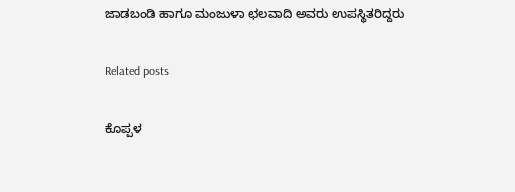ಜಾಡಬಂಡಿ ಹಾಗೂ ಮಂಜುಳಾ ಛಲವಾದಿ ಅವರು ಉಪಸ್ಥಿತರಿದ್ದರು

Related posts

ಕೊಪ್ಪಳ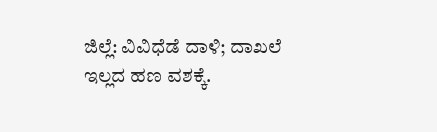ಜಿಲ್ಲೆ: ವಿವಿಧೆಡೆ ದಾಳಿ; ದಾಖಲೆ ಇಲ್ಲದ ಹಣ ವಶಕ್ಕೆ.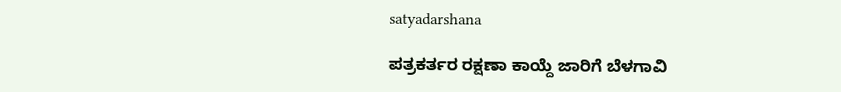satyadarshana

ಪತ್ರಕರ್ತರ ರಕ್ಷಣಾ ಕಾಯ್ದೆ ಜಾರಿಗೆ ಬೆಳಗಾವಿ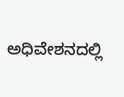ಅಧಿವೇಶನದಲ್ಲಿ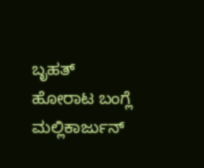ಬೃಹತ್ ಹೋರಾಟ ಬಂಗ್ಲೆ ಮಲ್ಲಿಕಾರ್ಜುನ್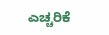ಎಚ್ಚರಿಕೆ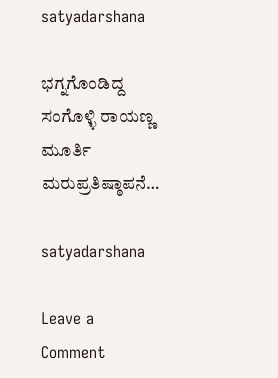satyadarshana

ಭಗ್ನಗೊಂಡಿದ್ದ ಸಂಗೊಳ್ಳಿ ರಾಯಣ್ಣ ಮೂರ್ತಿ‌ ಮರುಪ್ರತಿಷ್ಠಾಪನೆ…

satyadarshana

Leave a Comment